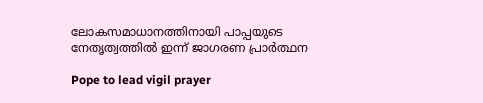ലോകസമാധാനത്തിനായി പാപ്പയുടെ നേതൃത്വത്തില്‍ ഇന്ന് ജാഗരണ പ്രാര്‍ത്ഥന

Pope to lead vigil prayer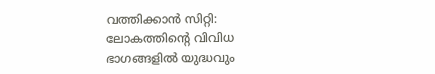വത്തിക്കാന്‍ സിറ്റി: ലോകത്തിന്റെ വിവിധ ഭാഗങ്ങളില്‍ യുദ്ധവും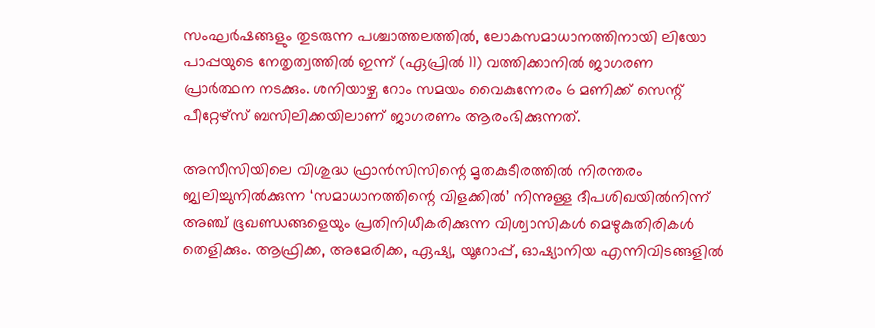സംഘര്‍ഷങ്ങളും തുടരുന്ന പശ്ചാത്തലത്തില്‍, ലോകസമാധാനത്തിനായി ലിയോ പാപ്പയുടെ നേതൃത്വത്തില്‍ ഇന്ന് (ഏപ്രില്‍ 11) വത്തിക്കാനില്‍ ജാഗരണ പ്രാര്‍ത്ഥന നടക്കും. ശനിയാഴ്ച റോം സമയം വൈകുന്നേരം 6 മണിക്ക് സെന്റ് പീറ്റേഴ്‌സ് ബസിലിക്കയിലാണ് ജാഗരണം ആരംഭിക്കുന്നത്.

അസീസിയിലെ വിശുദ്ധ ഫ്രാന്‍സിസിന്റെ മൃതകുടീരത്തില്‍ നിരന്തരം ജ്വലിച്ചുനില്‍ക്കുന്ന ‘സമാധാനത്തിന്റെ വിളക്കില്‍’ നിന്നുള്ള ദീപശിഖയില്‍നിന്ന് അഞ്ച് ഭൂഖണ്ഡങ്ങളെയും പ്രതിനിധീകരിക്കുന്ന വിശ്വാസികള്‍ മെഴുകുതിരികള്‍ തെളിക്കും. ആഫ്രിക്ക, അമേരിക്ക, ഏഷ്യ, യൂറോപ്പ്, ഓഷ്യാനിയ എന്നിവിടങ്ങളില്‍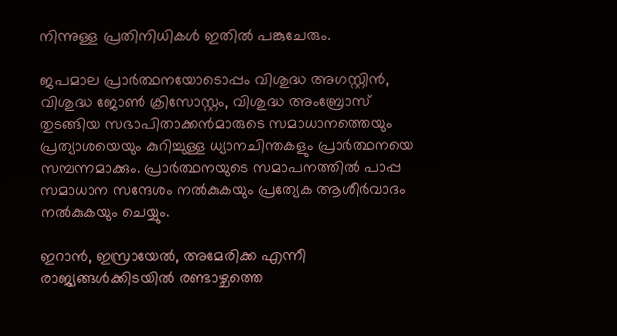നിന്നുള്ള പ്രതിനിധികള്‍ ഇതില്‍ പങ്കുചേരും.

ജപമാല പ്രാര്‍ത്ഥനയോടൊപ്പം വിശുദ്ധ അഗസ്റ്റിന്‍, വിശുദ്ധ ജോണ്‍ ക്രിസോസ്റ്റം, വിശുദ്ധ അംബ്രോസ് തുടങ്ങിയ സഭാപിതാക്കന്‍മാരുടെ സമാധാനത്തെയും പ്രത്യാശയെയും കുറിച്ചുള്ള ധ്യാനചിന്തകളും പ്രാര്‍ത്ഥനയെ സമ്പന്നമാക്കും. പ്രാര്‍ത്ഥനയുടെ സമാപനത്തില്‍ പാപ്പ സമാധാന സന്ദേശം നല്‍കുകയും പ്രത്യേക ആശീര്‍വാദം നല്‍കുകയും ചെയ്യും.

ഇറാന്‍, ഇസ്രായേല്‍, അമേരിക്ക എന്നീ രാജ്യങ്ങള്‍ക്കിടയില്‍ രണ്ടാഴ്ചത്തെ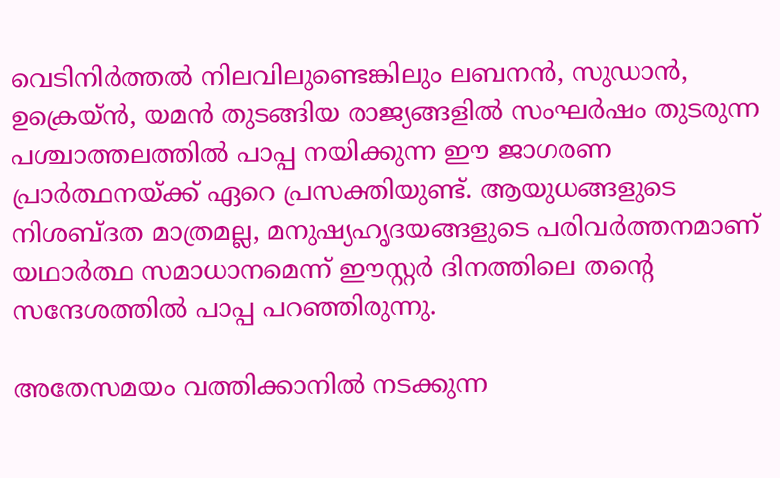വെടിനിര്‍ത്തല്‍ നിലവിലുണ്ടെങ്കിലും ലബനന്‍, സുഡാന്‍, ഉക്രെയ്ന്‍, യമന്‍ തുടങ്ങിയ രാജ്യങ്ങളില്‍ സംഘര്‍ഷം തുടരുന്ന പശ്ചാത്തലത്തില്‍ പാപ്പ നയിക്കുന്ന ഈ ജാഗരണ പ്രാര്‍ത്ഥനയ്ക്ക് ഏറെ പ്രസക്തിയുണ്ട്. ആയുധങ്ങളുടെ നിശബ്ദത മാത്രമല്ല, മനുഷ്യഹൃദയങ്ങളുടെ പരിവര്‍ത്തനമാണ് യഥാര്‍ത്ഥ സമാധാനമെന്ന് ഈസ്റ്റര്‍ ദിനത്തിലെ തന്റെ സന്ദേശത്തില്‍ പാപ്പ പറഞ്ഞിരുന്നു.

അതേസമയം വത്തിക്കാനില്‍ നടക്കുന്ന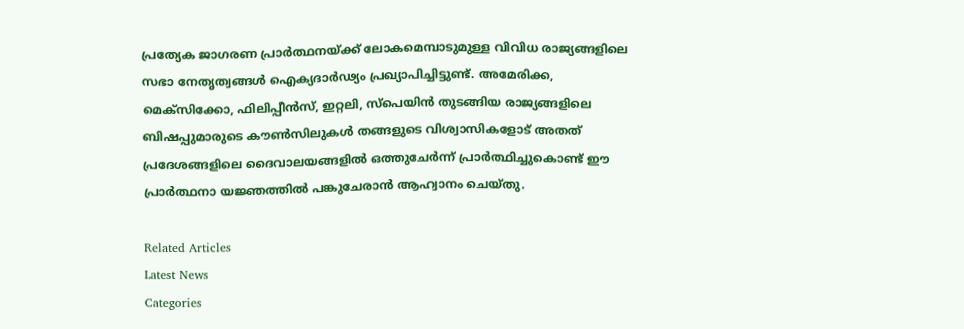പ്രത്യേക ജാഗരണ പ്രാര്‍ത്ഥനയ്ക്ക് ലോകമെമ്പാടുമുള്ള വിവിധ രാജ്യങ്ങളിലെ സഭാ നേതൃത്വങ്ങള്‍ ഐക്യദാര്‍ഢ്യം പ്രഖ്യാപിച്ചിട്ടുണ്ട്. അമേരിക്ക, മെക്‌സിക്കോ, ഫിലിപ്പീന്‍സ്, ഇറ്റലി, സ്‌പെയിന്‍ തുടങ്ങിയ രാജ്യങ്ങളിലെ ബിഷപ്പുമാരുടെ കൗണ്‍സിലുകള്‍ തങ്ങളുടെ വിശ്വാസികളോട് അതത് പ്രദേശങ്ങളിലെ ദൈവാലയങ്ങളില്‍ ഒത്തുചേര്‍ന്ന് പ്രാര്‍ത്ഥിച്ചുകൊണ്ട് ഈ പ്രാര്‍ത്ഥനാ യജ്ഞത്തില്‍ പങ്കുചേരാന്‍ ആഹ്വാനം ചെയ്തു.

Related Articles
Latest News
Categories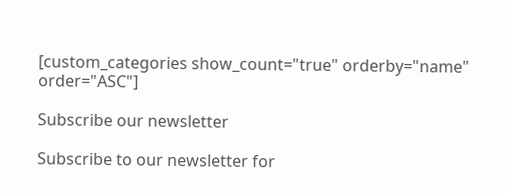[custom_categories show_count="true" orderby="name" order="ASC"]

Subscribe our newsletter

Subscribe to our newsletter for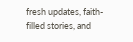fresh updates, faith-filled stories, and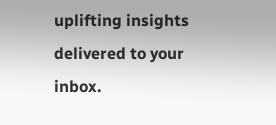uplifting insights delivered to your inbox.